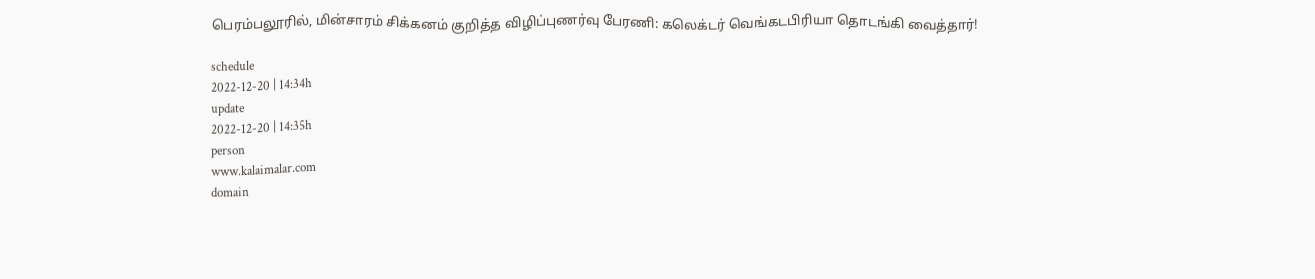பெரம்பலூரில், மின்சாரம் சிக்கனம் குறித்த விழிப்புணர்வு பேரணி: கலெக்டர் வெங்கடபிரியா தொடங்கி வைத்தார்!

schedule
2022-12-20 | 14:34h
update
2022-12-20 | 14:35h
person
www.kalaimalar.com
domain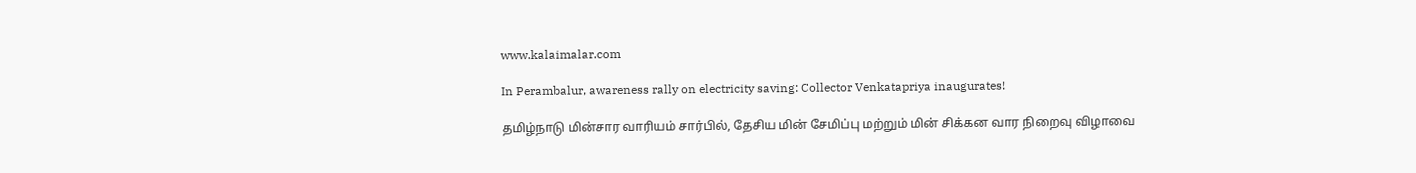www.kalaimalar.com

In Perambalur, awareness rally on electricity saving: Collector Venkatapriya inaugurates!

தமிழ்நாடு மின்சார வாரியம் சார்பில், தேசிய மின் சேமிப்பு மற்றும் மின் சிக்கன வார நிறைவு விழாவை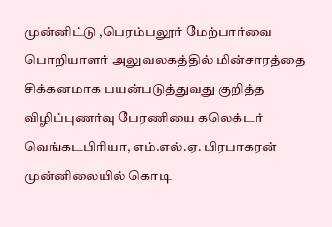முன்னிட்டு ,பெரம்பலூர் மேற்பார்வை பொறியாளர் அலுவலகத்தில் மின்சாரத்தை சிக்கனமாக பயன்படுத்துவது குறித்த விழிப்புணர்வு பேரணியை கலெக்டர் வெங்கடபிரியா, எம்.எல்.ஏ. பிரபாகரன் முன்னிலையில் கொடி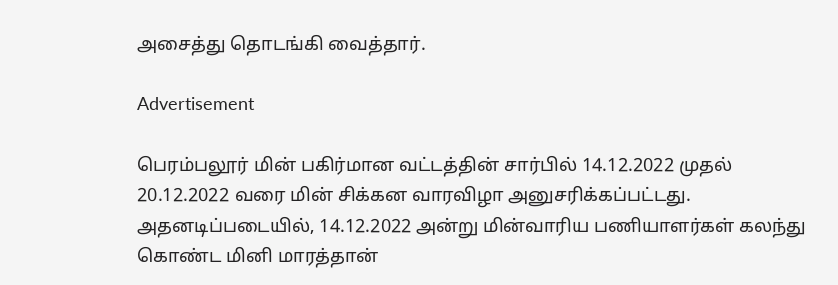அசைத்து தொடங்கி வைத்தார்.

Advertisement

பெரம்பலூர் மின் பகிர்மான வட்டத்தின் சார்பில் 14.12.2022 முதல் 20.12.2022 வரை மின் சிக்கன வாரவிழா அனுசரிக்கப்பட்டது. அதனடிப்படையில், 14.12.2022 அன்று மின்வாரிய பணியாளர்கள் கலந்து கொண்ட மினி மாரத்தான்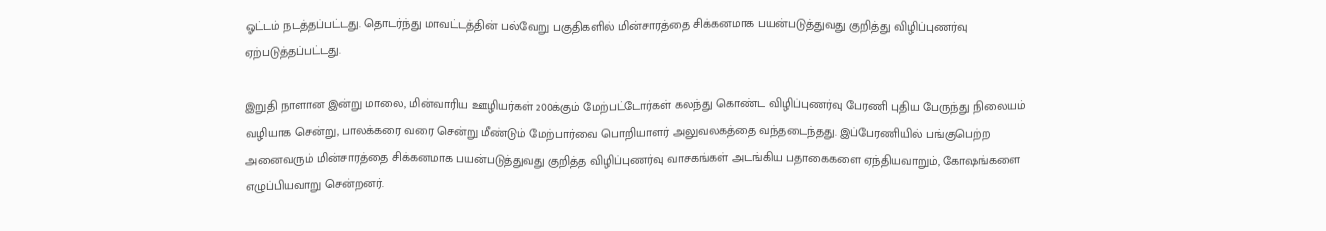ஓட்டம் நடத்தப்பட்டது. தொடர்ந்து மாவட்டத்தின் பல்வேறு பகுதிகளில் மின்சாரத்தை சிக்கனமாக பயன்படுத்துவது குறித்து விழிப்புணர்வு ஏற்படுத்தப்பட்டது.

இறுதி நாளான இன்று மாலை, மின்வாரிய ஊழியர்கள் 200க்கும் மேற்பட்டோர்கள் கலந்து கொண்ட விழிப்புணர்வு பேரணி புதிய பேருந்து நிலையம் வழியாக சென்று, பாலக்கரை வரை சென்று மீண்டும் மேற்பார்வை பொறியாளர் அலுவலகத்தை வந்தடைந்தது. இப்பேரணியில் பங்குபெற்ற அனைவரும் மின்சாரத்தை சிக்கனமாக பயன்படுத்துவது குறித்த விழிப்புணர்வு வாசகங்கள் அடங்கிய பதாகைகளை ஏந்தியவாறும், கோஷங்களை எழுப்பியவாறு சென்றனர்.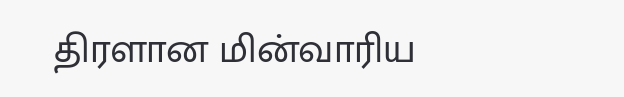திரளான மின்வாரிய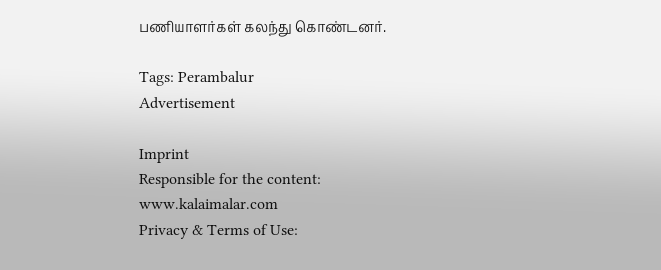பணியாளர்கள் கலந்து கொண்டனர்.

Tags: Perambalur
Advertisement

Imprint
Responsible for the content:
www.kalaimalar.com
Privacy & Terms of Use: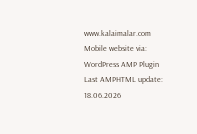www.kalaimalar.com
Mobile website via:
WordPress AMP Plugin
Last AMPHTML update:
18.06.2026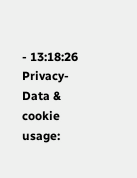- 13:18:26
Privacy-Data & cookie usage: